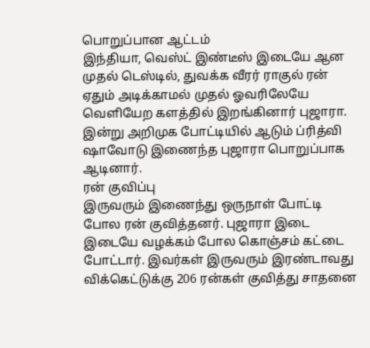பொறுப்பான ஆட்டம்
இந்தியா, வெஸ்ட் இண்டீஸ் இடையே ஆன முதல் டெஸ்டில், துவக்க வீரர் ராகுல் ரன் ஏதும் அடிக்காமல் முதல் ஓவரிலேயே வெளியேற களத்தில் இறங்கினார் புஜாரா. இன்று அறிமுக போட்டியில் ஆடும் ப்ரித்வி ஷாவோடு இணைந்த புஜாரா பொறுப்பாக ஆடினார்.
ரன் குவிப்பு
இருவரும் இணைந்து ஒருநாள் போட்டி போல ரன் குவித்தனர். புஜாரா இடை இடையே வழக்கம் போல கொஞ்சம் கட்டை போட்டார். இவர்கள் இருவரும் இரண்டாவது விக்கெட்டுக்கு 206 ரன்கள் குவித்து சாதனை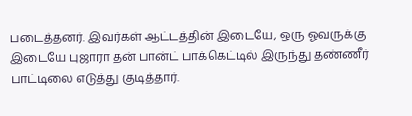படைத்தனர். இவர்கள் ஆட்டத்தின் இடையே, ஒரு ஓவருக்கு இடையே புஜாரா தன் பான்ட் பாக்கெட்டில் இருந்து தண்ணீர் பாட்டிலை எடுத்து குடித்தார்.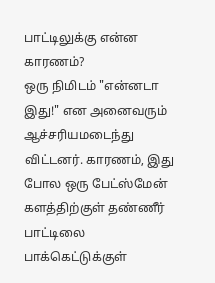பாட்டிலுக்கு என்ன காரணம்?
ஒரு நிமிடம் "என்னடா இது!" என அனைவரும் ஆச்சரியமடைந்து விட்டனர். காரணம், இது போல ஒரு பேட்ஸ்மேன் களத்திற்குள் தண்ணீர் பாட்டிலை பாக்கெட்டுக்குள்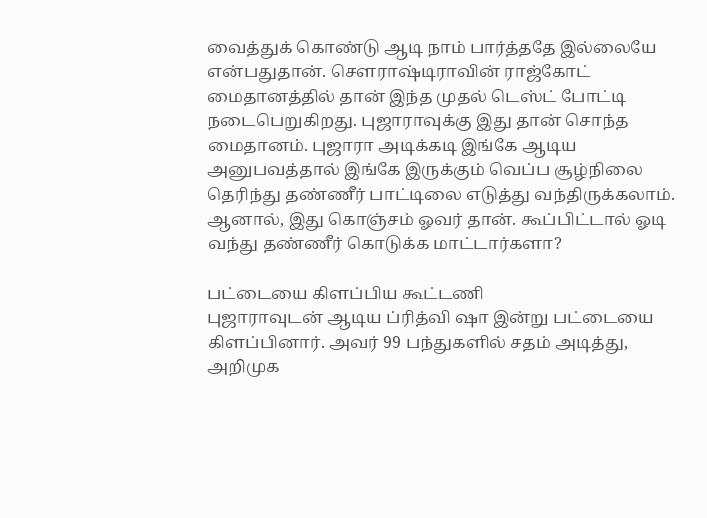வைத்துக் கொண்டு ஆடி நாம் பார்த்ததே இல்லையே என்பதுதான். சௌராஷ்டிராவின் ராஜ்கோட் மைதானத்தில் தான் இந்த முதல் டெஸ்ட் போட்டி நடைபெறுகிறது. புஜாராவுக்கு இது தான் சொந்த மைதானம். புஜாரா அடிக்கடி இங்கே ஆடிய அனுபவத்தால் இங்கே இருக்கும் வெப்ப சூழ்நிலை தெரிந்து தண்ணீர் பாட்டிலை எடுத்து வந்திருக்கலாம். ஆனால், இது கொஞ்சம் ஓவர் தான். கூப்பிட்டால் ஓடி வந்து தண்ணீர் கொடுக்க மாட்டார்களா?

பட்டையை கிளப்பிய கூட்டணி
புஜாராவுடன் ஆடிய ப்ரித்வி ஷா இன்று பட்டையை கிளப்பினார். அவர் 99 பந்துகளில் சதம் அடித்து, அறிமுக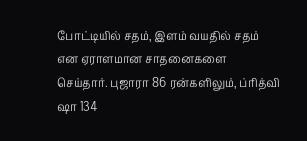போட்டியில் சதம், இளம் வயதில் சதம் என ஏராளமான சாதனைகளை செய்தார். புஜாரா 86 ரன்களிலும், ப்ரித்வி ஷா 134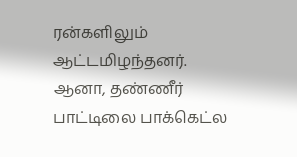ரன்களிலும் ஆட்டமிழந்தனர்.
ஆனா, தண்ணீர் பாட்டிலை பாக்கெட்ல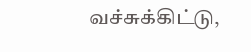வச்சுக்கிட்டு,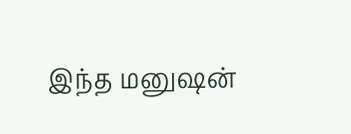இந்த மனுஷன்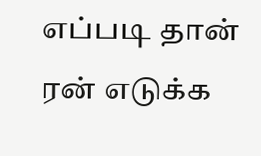எப்படி தான் ரன் எடுக்க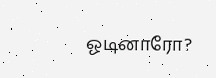ஓடினாரோ?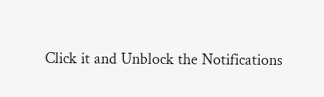Click it and Unblock the Notifications